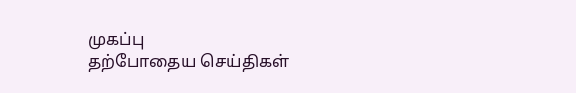முகப்பு
தற்போதைய செய்திகள்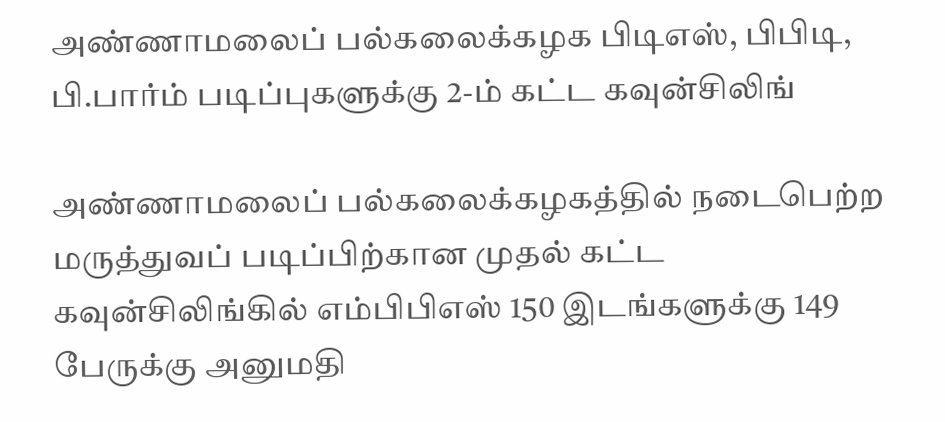அண்ணாமலைப் பல்கலைக்கழக பிடிஎஸ், பிபிடி, பி.பார்ம் படிப்புகளுக்கு 2-ம் கட்ட கவுன்சிலிங்

அண்ணாமலைப் பல்கலைக்கழகத்தில் நடைபெற்ற மருத்துவப் படிப்பிற்கான முதல் கட்ட கவுன்சிலிங்கில் எம்பிபிஎஸ் 150 இடங்களுக்கு 149 பேருக்கு அனுமதி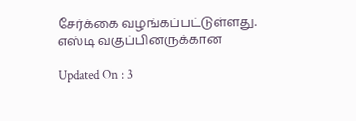சேர்க்கை வழங்கப்பட்டுள்ளது. எஸ்டி வகுப்பினருக்கான

Updated On : 3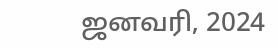ஜனவரி, 2024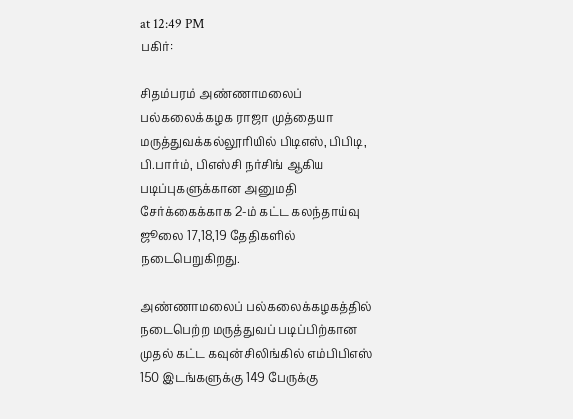at 12:49 PM
பகிர்:

சிதம்பரம் அண்ணாமலைப் பல்கலைக்கழக ராஜா முத்தையா மருத்துவக்கல்லூரியில் பிடிஎஸ், பிபிடி, பி.பார்ம், பிஎஸ்சி நர்சிங் ஆகிய படிப்புகளுக்கான அனுமதி சேர்க்கைக்காக 2-ம் கட்ட கலந்தாய்வு ஜூலை 17,18,19 தேதிகளில் நடைபெறுகிறது.

அண்ணாமலைப் பல்கலைக்கழகத்தில் நடைபெற்ற மருத்துவப் படிப்பிற்கான முதல் கட்ட கவுன்சிலிங்கில் எம்பிபிஎஸ் 150 இடங்களுக்கு 149 பேருக்கு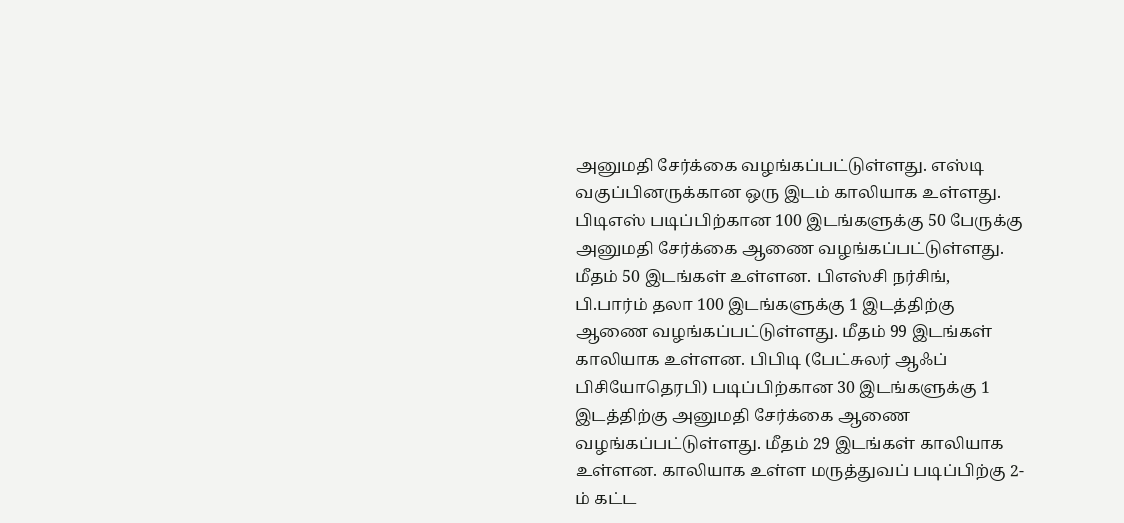அனுமதி சேர்க்கை வழங்கப்பட்டுள்ளது. எஸ்டி வகுப்பினருக்கான ஒரு இடம் காலியாக உள்ளது. பிடிஎஸ் படிப்பிற்கான 100 இடங்களுக்கு 50 பேருக்கு அனுமதி சேர்க்கை ஆணை வழங்கப்பட்டுள்ளது. மீதம் 50 இடங்கள் உள்ளன. பிஎஸ்சி நர்சிங், பி.பார்ம் தலா 100 இடங்களுக்கு 1 இடத்திற்கு ஆணை வழங்கப்பட்டுள்ளது. மீதம் 99 இடங்கள் காலியாக உள்ளன. பிபிடி (பேட்சுலர் ஆஃப் பிசியோதெரபி) படிப்பிற்கான 30 இடங்களுக்கு 1 இடத்திற்கு அனுமதி சேர்க்கை ஆணை வழங்கப்பட்டுள்ளது. மீதம் 29 இடங்கள் காலியாக உள்ளன. காலியாக உள்ள மருத்துவப் படிப்பிற்கு 2-ம் கட்ட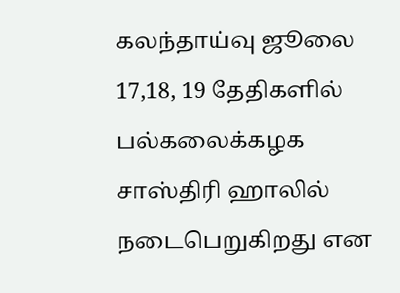கலந்தாய்வு ஜூலை 17,18, 19 தேதிகளில் பல்கலைக்கழக சாஸ்திரி ஹாலில் நடைபெறுகிறது என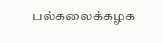பல்கலைக்கழக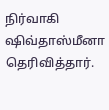நிர்வாகி ஷிவ்தாஸ்மீனா தெரிவித்தார்.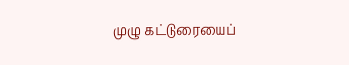முழு கட்டுரையைப்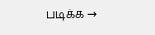படிக்க →